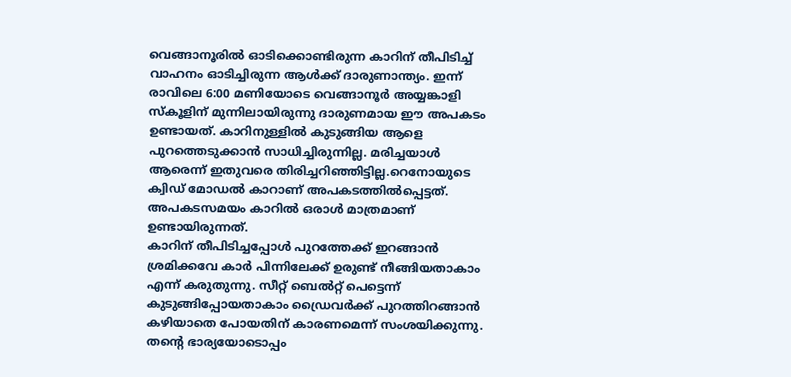വെങ്ങാനൂരിൽ ഓടിക്കൊണ്ടിരുന്ന കാറിന് തീപിടിച്ച് വാഹനം ഓടിച്ചിരുന്ന ആൾക്ക് ദാരുണാന്ത്യം. ഇന്ന് രാവിലെ 6:00 മണിയോടെ വെങ്ങാനൂർ അയ്യങ്കാളി സ്കൂളിന് മുന്നിലായിരുന്നു ദാരുണമായ ഈ അപകടം ഉണ്ടായത്. കാറിനുള്ളിൽ കുടുങ്ങിയ ആളെ പുറത്തെടുക്കാൻ സാധിച്ചിരുന്നില്ല. മരിച്ചയാൾ ആരെന്ന് ഇതുവരെ തിരിച്ചറിഞ്ഞിട്ടില്ല.റെനോയുടെ ക്വിഡ് മോഡൽ കാറാണ് അപകടത്തിൽപ്പെട്ടത്. അപകടസമയം കാറിൽ ഒരാൾ മാത്രമാണ് ഉണ്ടായിരുന്നത്.
കാറിന് തീപിടിച്ചപ്പോൾ പുറത്തേക്ക് ഇറങ്ങാൻ ശ്രമിക്കവേ കാർ പിന്നിലേക്ക് ഉരുണ്ട് നീങ്ങിയതാകാം എന്ന് കരുതുന്നു. സീറ്റ് ബെൽറ്റ് പെട്ടെന്ന് കുടുങ്ങിപ്പോയതാകാം ഡ്രൈവർക്ക് പുറത്തിറങ്ങാൻ കഴിയാതെ പോയതിന് കാരണമെന്ന് സംശയിക്കുന്നു. തന്റെ ഭാര്യയോടൊപ്പം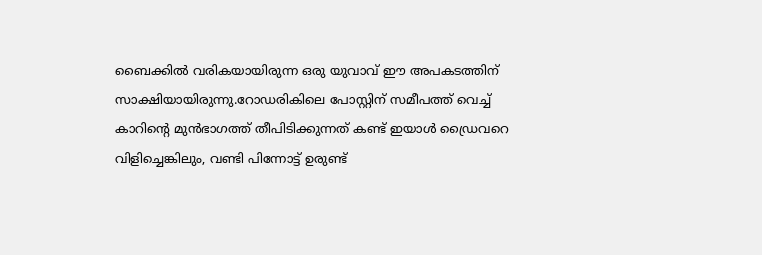ബൈക്കിൽ വരികയായിരുന്ന ഒരു യുവാവ് ഈ അപകടത്തിന് സാക്ഷിയായിരുന്നു.റോഡരികിലെ പോസ്റ്റിന് സമീപത്ത് വെച്ച് കാറിന്റെ മുൻഭാഗത്ത് തീപിടിക്കുന്നത് കണ്ട് ഇയാൾ ഡ്രൈവറെ വിളിച്ചെങ്കിലും, വണ്ടി പിന്നോട്ട് ഉരുണ്ട്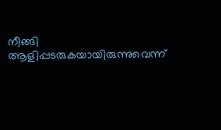നീങ്ങി ആളിപ്പടരുകയായിരുന്നുവെന്ന്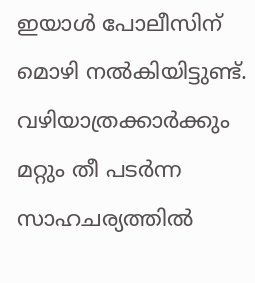ഇയാൾ പോലീസിന് മൊഴി നൽകിയിട്ടുണ്ട്. വഴിയാത്രക്കാർക്കും മറ്റും തീ പടർന്ന സാഹചര്യത്തിൽ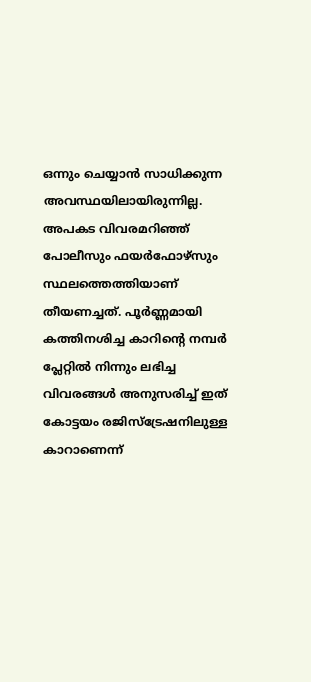ഒന്നും ചെയ്യാൻ സാധിക്കുന്ന അവസ്ഥയിലായിരുന്നില്ല.
അപകട വിവരമറിഞ്ഞ് പോലീസും ഫയർഫോഴ്സും സ്ഥലത്തെത്തിയാണ് തീയണച്ചത്. പൂർണ്ണമായി കത്തിനശിച്ച കാറിന്റെ നമ്പർ പ്ലേറ്റിൽ നിന്നും ലഭിച്ച വിവരങ്ങൾ അനുസരിച്ച് ഇത് കോട്ടയം രജിസ്ട്രേഷനിലുള്ള കാറാണെന്ന്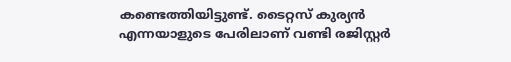കണ്ടെത്തിയിട്ടുണ്ട്. ടൈറ്റസ് കുര്യൻ എന്നയാളുടെ പേരിലാണ് വണ്ടി രജിസ്റ്റർ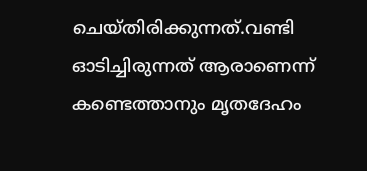ചെയ്തിരിക്കുന്നത്.വണ്ടി ഓടിച്ചിരുന്നത് ആരാണെന്ന് കണ്ടെത്താനും മൃതദേഹം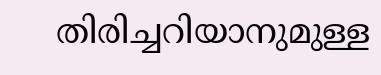തിരിച്ചറിയാനുമുള്ള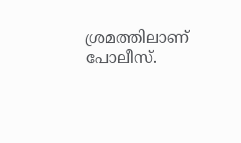ശ്രമത്തിലാണ് പോലീസ്.